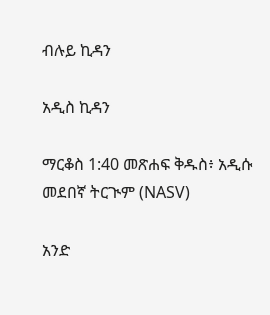ብሉይ ኪዳን

አዲስ ኪዳን

ማርቆስ 1:40 መጽሐፍ ቅዱስ፥ አዲሱ መደበኛ ትርጒም (NASV)

አንድ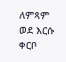ለምጻም ወደ እርሱ ቀርቦ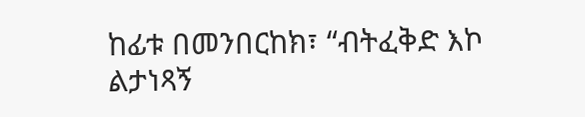ከፊቱ በመንበርከክ፣ “ብትፈቅድ እኮ ልታነጻኝ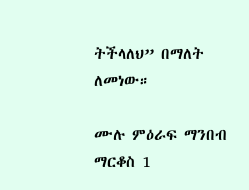ትችላለህ” በማለት ለመነው።

ሙሉ ምዕራፍ ማንበብ ማርቆስ 1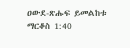ዐውደ-ጽሑፍ ይመልከቱ ማርቆስ 1:40